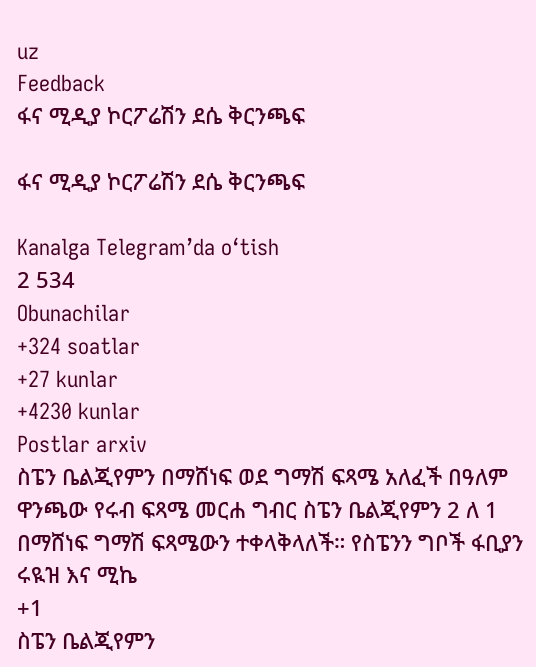uz
Feedback
ፋና ሚዲያ ኮርፖሬሽን ደሴ ቅርንጫፍ

ፋና ሚዲያ ኮርፖሬሽን ደሴ ቅርንጫፍ

Kanalga Telegram’da o‘tish
2 534
Obunachilar
+324 soatlar
+27 kunlar
+4230 kunlar
Postlar arxiv
ስፔን ቤልጂየምን በማሸነፍ ወደ ግማሽ ፍጻሜ አለፈች በዓለም ዋንጫው የሩብ ፍጻሜ መርሐ ግብር ስፔን ቤልጂየምን 2 ለ 1 በማሸነፍ ግማሽ ፍጻሜውን ተቀላቅላለች። የስፔንን ግቦች ፋቢያን ሩዪዝ እና ሚኬ
+1
ስፔን ቤልጂየምን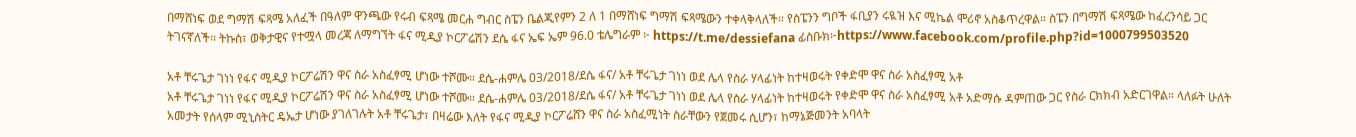በማሸነፍ ወደ ግማሽ ፍጻሜ አለፈች በዓለም ዋንጫው የሩብ ፍጻሜ መርሐ ግብር ስፔን ቤልጂየምን 2 ለ 1 በማሸነፍ ግማሽ ፍጻሜውን ተቀላቅላለች። የስፔንን ግቦች ፋቢያን ሩዪዝ እና ሚኬል ሞሪኖ አስቆጥረዋል። ስፔን በግማሽ ፍጻሜው ከፈረንሳይ ጋር ትገናኛለች፡፡ ትኩስ፣ ወቅታዊና የተሟላ መረጃ ለማግኘት ፋና ሚዲያ ኮርፖሬሽን ደሴ ፋና ኤፍ ኤም 96.0 ቴሌግራም ፦ https://t.me/dessiefana ፊስቡክ፦https://www.facebook.com/profile.php?id=1000799503520

አቶ ቸሩጌታ ገነነ የፋና ሚዲያ ኮርፖሬሽን ዋና ስራ አስፈፃሚ ሆነው ተሾሙ። ደሴ-ሐምሌ 03/2018/ደሴ ፋና/ አቶ ቸሩጌታ ገነነ ወደ ሌላ የስራ ሃላፊነት ከተዛወሩት የቀድሞ ዋና ስራ አስፈፃሚ አቶ
አቶ ቸሩጌታ ገነነ የፋና ሚዲያ ኮርፖሬሽን ዋና ስራ አስፈፃሚ ሆነው ተሾሙ። ደሴ-ሐምሌ 03/2018/ደሴ ፋና/ አቶ ቸሩጌታ ገነነ ወደ ሌላ የስራ ሃላፊነት ከተዛወሩት የቀድሞ ዋና ስራ አስፈፃሚ አቶ አድማሱ ዳምጠው ጋር የስራ ርክክብ አድርገዋል። ላለፉት ሁለት አመታት የሰላም ሚኒስትር ዴኤታ ሆነው ያገለገሉት አቶ ቸሩጌታ፣ በዛሬው እለት የፋና ሚዲያ ኮርፖሬሸን ዋና ስራ አስፈሚነት ስራቸውን የጀመሩ ሲሆን፣ ከማኔጅመንት አባላት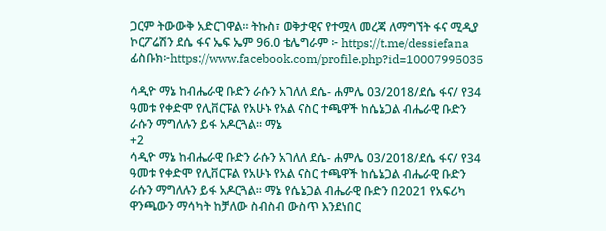ጋርም ትውውቅ አድርገዋል። ትኩስ፣ ወቅታዊና የተሟላ መረጃ ለማግኘት ፋና ሚዲያ ኮርፖሬሽን ደሴ ፋና ኤፍ ኤም 96.0 ቴሌግራም ፦ https://t.me/dessiefana ፊስቡክ፦https://www.facebook.com/profile.php?id=10007995035

ሳዲዮ ማኔ ከብሔራዊ ቡድን ራሱን አገለለ ደሴ- ሐምሌ 03/2018/ደሴ ፋና/ የ34 ዓመቱ የቀድሞ የሊቨርፑል የአሁኑ የአል ናስር ተጫዋች ከሴኔጋል ብሔራዊ ቡድን ራሱን ማግለሉን ይፋ አዶርጓል። ማኔ
+2
ሳዲዮ ማኔ ከብሔራዊ ቡድን ራሱን አገለለ ደሴ- ሐምሌ 03/2018/ደሴ ፋና/ የ34 ዓመቱ የቀድሞ የሊቨርፑል የአሁኑ የአል ናስር ተጫዋች ከሴኔጋል ብሔራዊ ቡድን ራሱን ማግለሉን ይፋ አዶርጓል። ማኔ የሴኔጋል ብሔራዊ ቡድን በ2021 የአፍሪካ ዋንጫውን ማሳካት ከቻለው ስብስብ ውስጥ እንደነበር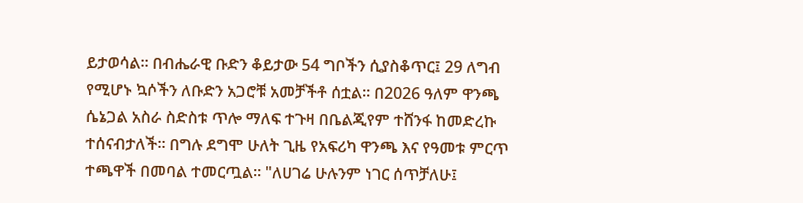ይታወሳል። በብሔራዊ ቡድን ቆይታው 54 ግቦችን ሲያስቆጥር፤ 29 ለግብ የሚሆኑ ኳሶችን ለቡድን አጋሮቹ አመቻችቶ ሰቷል። በ2026 ዓለም ዋንጫ ሴኔጋል አስራ ስድስቱ ጥሎ ማለፍ ተጉዛ በቤልጂየም ተሸንፋ ከመድረኩ ተሰናብታለች። በግሉ ደግሞ ሁለት ጊዜ የአፍሪካ ዋንጫ እና የዓመቱ ምርጥ ተጫዋች በመባል ተመርጧል። "ለሀገሬ ሁሉንም ነገር ሰጥቻለሁ፤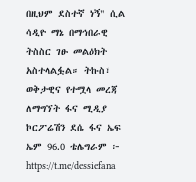በዚህም ደስተኛ ነኝ" ሲል ሳዲዮ ማኔ በማኅበራዊ ትስስር ገፁ መልዕክት አስተላልፏል። ትኩስ፣ ወቅታዊና የተሟላ መረጃ ለማግኘት ፋና ሚዲያ ኮርፖሬሽን ደሴ ፋና ኤፍ ኤም 96.0 ቴሌግራም ፦ https://t.me/dessiefana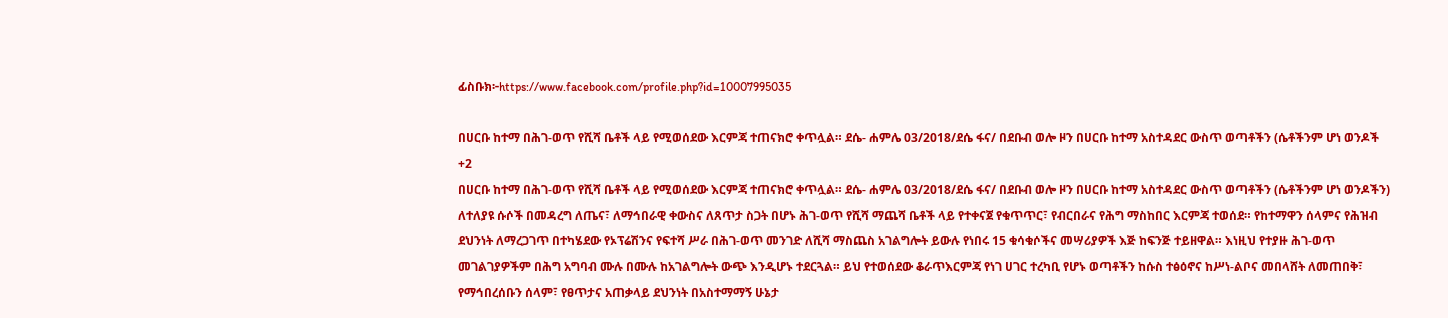ፊስቡክ፦https://www.facebook.com/profile.php?id=10007995035

በሀርቡ ከተማ በሕገ-ወጥ የሺሻ ቤቶች ላይ የሚወሰደው እርምጃ ተጠናክሮ ቀጥሏል። ደሴ- ሐምሌ 03/2018/ደሴ ፋና/ በደቡብ ወሎ ዞን በሀርቡ ከተማ አስተዳደር ውስጥ ወጣቶችን (ሴቶችንም ሆነ ወንዶች
+2
በሀርቡ ከተማ በሕገ-ወጥ የሺሻ ቤቶች ላይ የሚወሰደው እርምጃ ተጠናክሮ ቀጥሏል። ደሴ- ሐምሌ 03/2018/ደሴ ፋና/ በደቡብ ወሎ ዞን በሀርቡ ከተማ አስተዳደር ውስጥ ወጣቶችን (ሴቶችንም ሆነ ወንዶችን) ለተለያዩ ሱሶች በመዳረግ ለጤና፣ ለማኅበራዊ ቀውስና ለጸጥታ ስጋት በሆኑ ሕገ-ወጥ የሺሻ ማጨሻ ቤቶች ላይ የተቀናጀ የቁጥጥር፣ የብርበራና የሕግ ማስከበር እርምጃ ተወሰደ። የከተማዋን ሰላምና የሕዝብ ደህንነት ለማረጋገጥ በተካሄደው የኦፕሬሽንና የፍተሻ ሥራ በሕገ-ወጥ መንገድ ለሺሻ ማስጨስ አገልግሎት ይውሉ የነበሩ 15 ቁሳቁሶችና መሣሪያዎች እጅ ከፍንጅ ተይዘዋል። እነዚህ የተያዙ ሕገ-ወጥ መገልገያዎችም በሕግ አግባብ ሙሉ በሙሉ ከአገልግሎት ውጭ እንዲሆኑ ተደርጓል። ይህ የተወሰደው ቆራጥእርምጃ የነገ ሀገር ተረካቢ የሆኑ ወጣቶችን ከሱስ ተፅዕኖና ከሥነ-ልቦና መበላሸት ለመጠበቅ፣ የማኅበረሰቡን ሰላም፣ የፀጥታና አጠቃላይ ደህንነት በአስተማማኝ ሁኔታ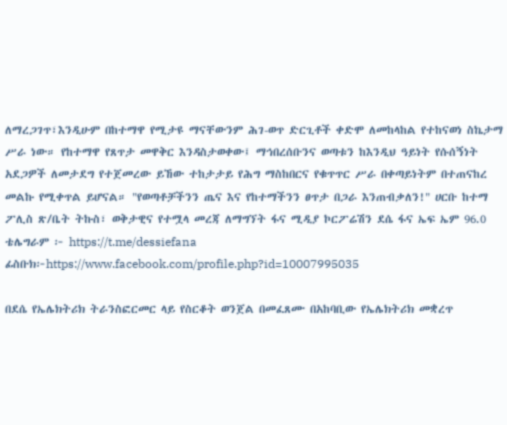ለማረጋገጥ፣እንዲሁም በከተማዋ የሚታዩ ማናቸውንም ሕገ-ወጥ ድርጊቶች ቀድሞ ለመከላከል የተከናወነ ስኬታማ ሥራ ነው። የከተማዋ የጸጥታ መዋቅር እንዳስታወቀው፤ ማኅበረሰቡንና ወጣቱን ከእንዲህ ዓይነት የሱሰኝነት አደጋዎች ለመታደግ የተጀመረው ይኸው ተከታታይ የሕግ ማስከበርና የቁጥጥር ሥራ በቀጣይነትም በተጠናከረ መልኩ የሚቀጥል ይሆናል። "የወጣቶቻችንን ጤና እና የከተማችንን ፀጥታ በጋራ እንጠብቃለን!" ሀርቡ ከተማ ፖሊስ ጽ/ቤት ትኩስ፣ ወቅታዊና የተሟላ መረጃ ለማግኘት ፋና ሚዲያ ኮርፖሬሽን ደሴ ፋና ኤፍ ኤም 96.0 ቴሌግራም ፦ https://t.me/dessiefana ፊስቡክ፦https://www.facebook.com/profile.php?id=10007995035

በደሴ የኤሌክትሪክ ትራንስፎርመር ላይ የስርቆት ወንጀል በመፈጸሙ በአከባቢው የኤሌክትሪክ መቋረጥ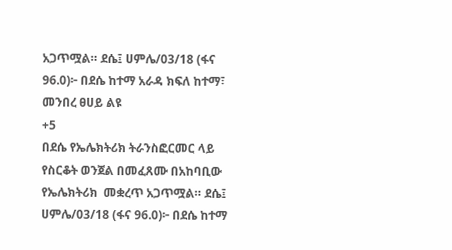አጋጥሟል። ደሴ፤ ሀምሌ/03/18 (ፋና 96.0)፦ በደሴ ከተማ አራዳ ክፍለ ከተማ፣ መንበረ ፀሀይ ልዩ
+5
በደሴ የኤሌክትሪክ ትራንስፎርመር ላይ የስርቆት ወንጀል በመፈጸሙ በአከባቢው የኤሌክትሪክ  መቋረጥ አጋጥሟል። ደሴ፤ ሀምሌ/03/18 (ፋና 96.0)፦ በደሴ ከተማ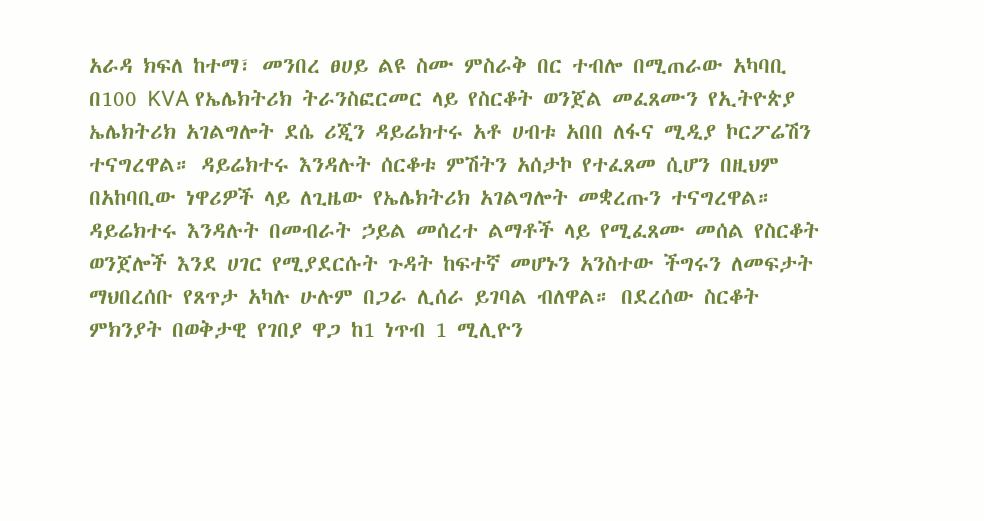አራዳ ክፍለ ከተማ፣ መንበረ ፀሀይ ልዩ ስሙ ምስራቅ በር ተብሎ በሚጠራው አካባቢ በ100 KVA የኤሌክትሪክ ትራንስፎርመር ላይ የስርቆት ወንጀል መፈጸሙን የኢትዮጵያ ኤሌክትሪክ አገልግሎት ደሴ ሪጂን ዳይሬክተሩ አቶ ሀብቱ አበበ ለፋና ሚዲያ ኮርፖሬሽን ተናግረዋል። ዳይሬክተሩ እንዳሉት ሰርቆቱ ምሽትን አሰታኮ የተፈጸመ ሲሆን በዚህም በአከባቢው ነዋሪዎች ላይ ለጊዜው የኤሌክትሪክ አገልግሎት መቋረጡን ተናግረዋል። ዳይሬክተሩ እንዳሉት በመብራት ኃይል መሰረተ ልማቶች ላይ የሚፈጸሙ መሰል የስርቆት ወንጀሎች እንደ ሀገር የሚያደርሱት ጉዳት ከፍተኛ መሆኑን አንስተው ችግሩን ለመፍታት ማህበረሰቡ የጸጥታ አካሉ ሁሉም በጋራ ሊሰራ ይገባል ብለዋል። በደረሰው ስርቆት ምክንያት በወቅታዊ የገበያ ዋጋ ከ1 ነጥብ 1 ሚሊዮን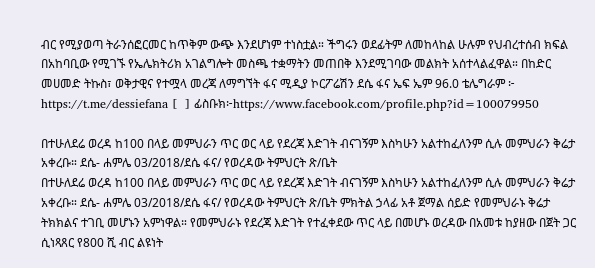ብር የሚያወጣ ትራንሰፎርመር ከጥቅም ውጭ እንደሆነም ተነስቷል። ችግሩን ወደፊትም ለመከላከል ሁሉም የህብረተሰብ ክፍል በአከባቢው የሚገኙ የኤሌክትሪክ አገልግሎት መስጫ ተቋማትን መጠበቅ እንደሚገባው መልክት አሰተላልፈዋል። በከድር መሀመድ ትኩስ፣ ወቅታዊና የተሟላ መረጃ ለማግኘት ፋና ሚዲያ ኮርፖሬሽን ደሴ ፋና ኤፍ ኤም 96.0 ቴሌግራም ፦ https://t.me/dessiefana [  ] ፊስቡክ፦https://www.facebook.com/profile.php?id=100079950

በተሁለደሬ ወረዳ ከ100 በላይ መምህራን ጥር ወር ላይ የደረጃ እድገት ብናገኝም እስካሁን አልተከፈለንም ሲሉ መምህራን ቅሬታ አቀረቡ። ደሴ- ሐምሌ 03/2018/ደሴ ፋና/ የወረዳው ትምህርት ጽ/ቤት
በተሁለደሬ ወረዳ ከ100 በላይ መምህራን ጥር ወር ላይ የደረጃ እድገት ብናገኝም እስካሁን አልተከፈለንም ሲሉ መምህራን ቅሬታ አቀረቡ። ደሴ- ሐምሌ 03/2018/ደሴ ፋና/ የወረዳው ትምህርት ጽ/ቤት ምክትል ኃላፊ አቶ ጀማል ሰይድ የመምህራኑ ቅሬታ ትክክልና ተገቢ መሆኑን አምነዋል። የመምህራኑ የደረጃ እድገት የተፈቀደው ጥር ላይ በመሆኑ ወረዳው በአመቱ ከያዘው በጀት ጋር ሲነጻጸር የ800 ሺ ብር ልዩነት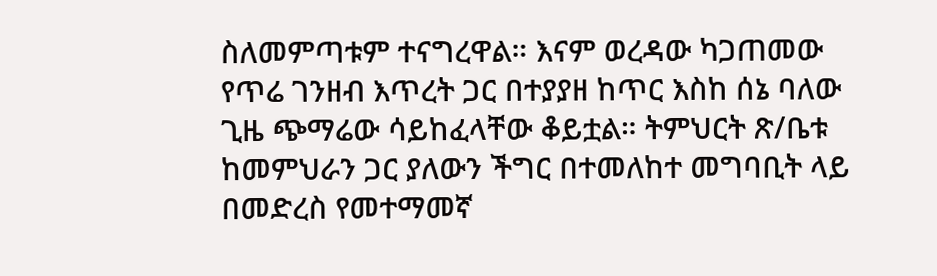ስለመምጣቱም ተናግረዋል። እናም ወረዳው ካጋጠመው የጥሬ ገንዘብ እጥረት ጋር በተያያዘ ከጥር እስከ ሰኔ ባለው ጊዜ ጭማሬው ሳይከፈላቸው ቆይቷል። ትምህርት ጽ/ቤቱ ከመምህራን ጋር ያለውን ችግር በተመለከተ መግባቢት ላይ በመድረስ የመተማመኛ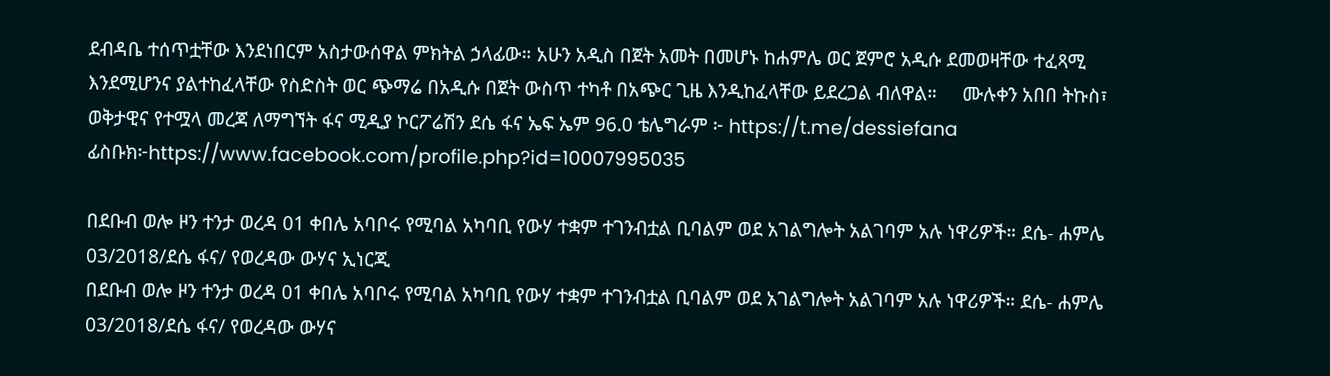ደብዳቤ ተሰጥቷቸው እንደነበርም አስታውሰዋል ምክትል ኃላፊው። አሁን አዲስ በጀት አመት በመሆኑ ከሐምሌ ወር ጀምሮ አዲሱ ደመወዛቸው ተፈጻሚ እንደሚሆንና ያልተከፈላቸው የስድስት ወር ጭማሬ በአዲሱ በጀት ውስጥ ተካቶ በአጭር ጊዜ እንዲከፈላቸው ይደረጋል ብለዋል።     ሙሉቀን አበበ ትኩስ፣ ወቅታዊና የተሟላ መረጃ ለማግኘት ፋና ሚዲያ ኮርፖሬሽን ደሴ ፋና ኤፍ ኤም 96.0 ቴሌግራም ፦ https://t.me/dessiefana ፊስቡክ፦https://www.facebook.com/profile.php?id=10007995035

በደቡብ ወሎ ዞን ተንታ ወረዳ 01 ቀበሌ አባቦሩ የሚባል አካባቢ የውሃ ተቋም ተገንብቷል ቢባልም ወደ አገልግሎት አልገባም አሉ ነዋሪዎች። ደሴ- ሐምሌ 03/2018/ደሴ ፋና/ የወረዳው ውሃና ኢነርጂ
በደቡብ ወሎ ዞን ተንታ ወረዳ 01 ቀበሌ አባቦሩ የሚባል አካባቢ የውሃ ተቋም ተገንብቷል ቢባልም ወደ አገልግሎት አልገባም አሉ ነዋሪዎች። ደሴ- ሐምሌ 03/2018/ደሴ ፋና/ የወረዳው ውሃና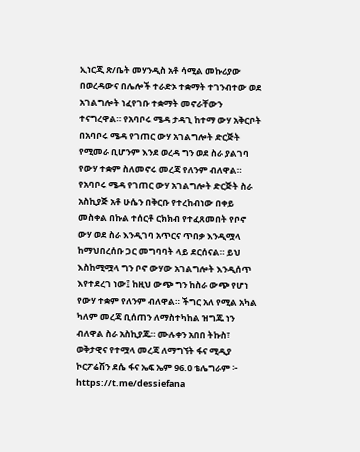ኢነርጂ ጽ/ቤት መሃንዲስ አቶ ሳሚል መኩሪያው በወረዳውና በሌሎች ተራድኦ ተቋማት ተገንብተው ወደ አገልግሎት ነፈየገቡ ተቋማት መኖራቸውን ተናግረዋል። የአባቦሩ ሜዳ ታዳጊ ከተማ ውሃ አቅርቦት በአባቦሩ ሜዳ የገጠር ውሃ አገልግሎት ድርጅት የሚመራ ቢሆንም እንደ ወረዳ ግን ወደ ስራ ያልገባ የውሃ ተቋም ስለመኖሩ መረጃ የለንም ብለዋል። የአባቦሩ ሜዳ የገጠር ውሃ አገልግሎት ድርጅት ስራ አስኪያጅ አቶ ሁሴን በቅርቡ የተረከብነው በቀይ መስቀል በኩል ተሰርቶ ርክክብ የተፈጸመበት የቦኖ ውሃ ወደ ስራ እንዲገባ አጥርና ጥበቃ እንዲሟላ ከማህበረሰቡ ጋር መግባባት ላይ ደርሰናል። ይህ እስከሚሟላ ግን ቦኖ ውሃው አገልግሎት እንዲሰጥ እየተደረገ ነው፤ ከዚህ ውጭ ግን ከስራ ውጭ የሆነ የውሃ ተቋም የለንም ብለዋል። ችግር አለ የሚል አካል ካለም መረጃ ቢሰጠን ለማስተካከል ዝግጁ ነን ብለዋል ስራ አስኪያጁ። ሙሉቀን አበበ ትኩስ፣ ወቅታዊና የተሟላ መረጃ ለማግኘት ፋና ሚዲያ ኮርፖሬሽን ደሴ ፋና ኤፍ ኤም 96.0 ቴሌግራም ፦ https://t.me/dessiefana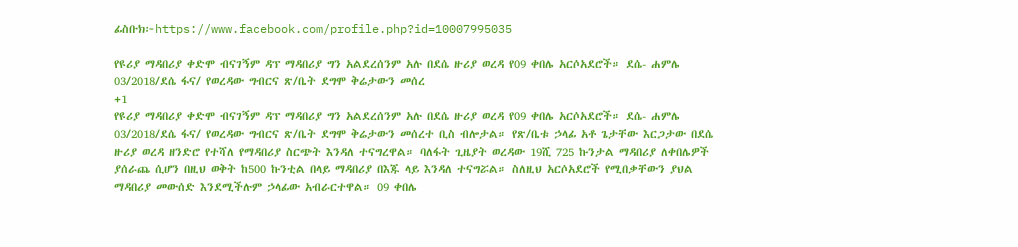ፊስቡክ፦https://www.facebook.com/profile.php?id=10007995035

የዩሪያ ማዳበሪያ ቀድሞ ብናገኝም ዳፕ ማዳበሪያ ግን አልደረሰንም አሉ በደሴ ዙሪያ ወረዳ የ09 ቀበሌ አርሶአደሮች። ደሴ- ሐምሌ 03/2018/ደሴ ፋና/ የወረዳው ግብርና ጽ/ቤት ደግሞ ቅሬታውን መሰረ
+1
የዩሪያ ማዳበሪያ ቀድሞ ብናገኝም ዳፕ ማዳበሪያ ግን አልደረሰንም አሉ በደሴ ዙሪያ ወረዳ የ09 ቀበሌ አርሶአደሮች። ደሴ- ሐምሌ 03/2018/ደሴ ፋና/ የወረዳው ግብርና ጽ/ቤት ደግሞ ቅሬታውን መሰረተ ቢስ ብሎታል። የጽ/ቤቱ ኃላፊ አቶ ጌታቸው እርጋታው በደሴ ዙሪያ ወረዳ ዘንድሮ የተሻለ የማዳበሪያ ስርጭት እንዳለ ተናግረዋል። ባለፋት ጊዜያት ወረዳው 19ሺ 725 ኩንታል ማዳበሪያ ለቀበሌዎች ያሰራጨ ሲሆን በዚህ ወቅት ከ500 ኩንቲል በላይ ማዳበሪያ በእጁ ላይ እንዳለ ተናግሯል። ስለዚህ አርሶአደሮች የሚበቃቸውን ያህል ማዳበሪያ መውሰድ እንደሚችሉም ኃላፊው አብራርተዋል። 09 ቀበሌ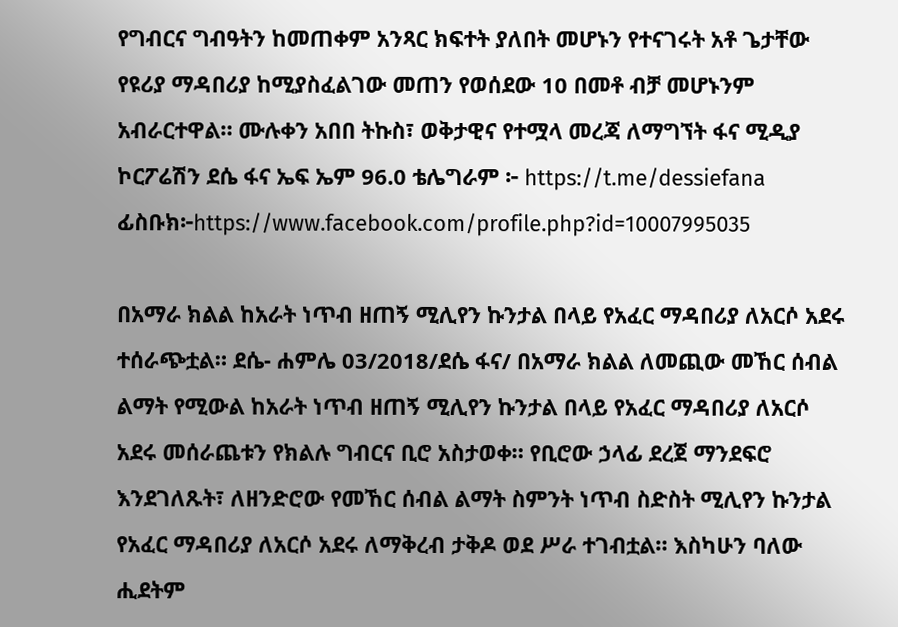የግብርና ግብዓትን ከመጠቀም አንጻር ክፍተት ያለበት መሆኑን የተናገሩት አቶ ጌታቸው የዩሪያ ማዳበሪያ ከሚያስፈልገው መጠን የወሰደው 10 በመቶ ብቻ መሆኑንም አብራርተዋል። ሙሉቀን አበበ ትኩስ፣ ወቅታዊና የተሟላ መረጃ ለማግኘት ፋና ሚዲያ ኮርፖሬሽን ደሴ ፋና ኤፍ ኤም 96.0 ቴሌግራም ፦ https://t.me/dessiefana ፊስቡክ፦https://www.facebook.com/profile.php?id=10007995035

በአማራ ክልል ከአራት ነጥብ ዘጠኝ ሚሊየን ኩንታል በላይ የአፈር ማዳበሪያ ለአርሶ አደሩ ተሰራጭቷል። ደሴ- ሐምሌ 03/2018/ደሴ ፋና/ በአማራ ክልል ለመጪው መኸር ሰብል ልማት የሚውል ከአራት ነጥብ ዘጠኝ ሚሊየን ኩንታል በላይ የአፈር ማዳበሪያ ለአርሶ አደሩ መሰራጨቱን የክልሉ ግብርና ቢሮ አስታወቀ። የቢሮው ኃላፊ ደረጀ ማንደፍሮ እንደገለጹት፣ ለዘንድሮው የመኸር ሰብል ልማት ስምንት ነጥብ ስድስት ሚሊየን ኩንታል የአፈር ማዳበሪያ ለአርሶ አደሩ ለማቅረብ ታቅዶ ወደ ሥራ ተገብቷል። እስካሁን ባለው ሒደትም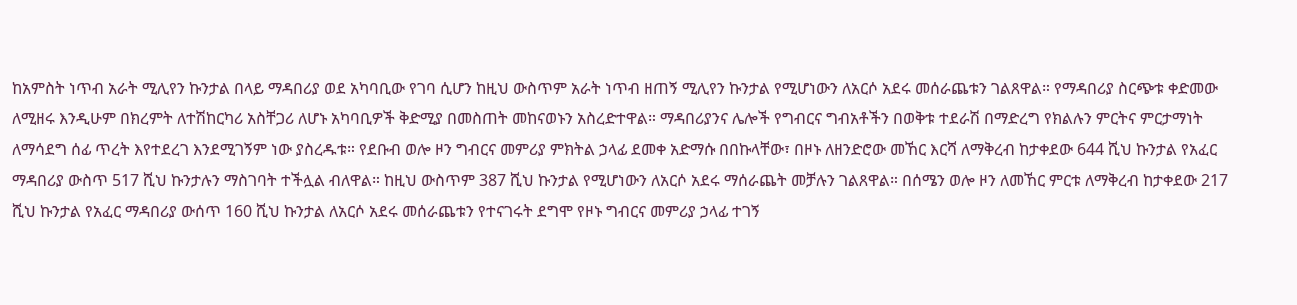ከአምስት ነጥብ አራት ሚሊየን ኩንታል በላይ ማዳበሪያ ወደ አካባቢው የገባ ሲሆን ከዚህ ውስጥም አራት ነጥብ ዘጠኝ ሚሊየን ኩንታል የሚሆነውን ለአርሶ አደሩ መሰራጨቱን ገልጸዋል። የማዳበሪያ ስርጭቱ ቀድመው ለሚዘሩ እንዲሁም በክረምት ለተሽከርካሪ አስቸጋሪ ለሆኑ አካባቢዎች ቅድሚያ በመስጠት መከናወኑን አስረድተዋል። ማዳበሪያንና ሌሎች የግብርና ግብአቶችን በወቅቱ ተደራሽ በማድረግ የክልሉን ምርትና ምርታማነት ለማሳደግ ሰፊ ጥረት እየተደረገ እንደሚገኝም ነው ያስረዱቱ። የደቡብ ወሎ ዞን ግብርና መምሪያ ምክትል ኃላፊ ደመቀ አድማሱ በበኩላቸው፣ በዞኑ ለዘንድሮው መኸር እርሻ ለማቅረብ ከታቀደው 644 ሺህ ኩንታል የአፈር ማዳበሪያ ውስጥ 517 ሺህ ኩንታሉን ማስገባት ተችሏል ብለዋል። ከዚህ ውስጥም 387 ሺህ ኩንታል የሚሆነውን ለአርሶ አደሩ ማሰራጨት መቻሉን ገልጸዋል። በሰሜን ወሎ ዞን ለመኸር ምርቱ ለማቅረብ ከታቀደው 217 ሺህ ኩንታል የአፈር ማዳበሪያ ውሰጥ 160 ሺህ ኩንታል ለአርሶ አደሩ መሰራጨቱን የተናገሩት ደግሞ የዞኑ ግብርና መምሪያ ኃላፊ ተገኝ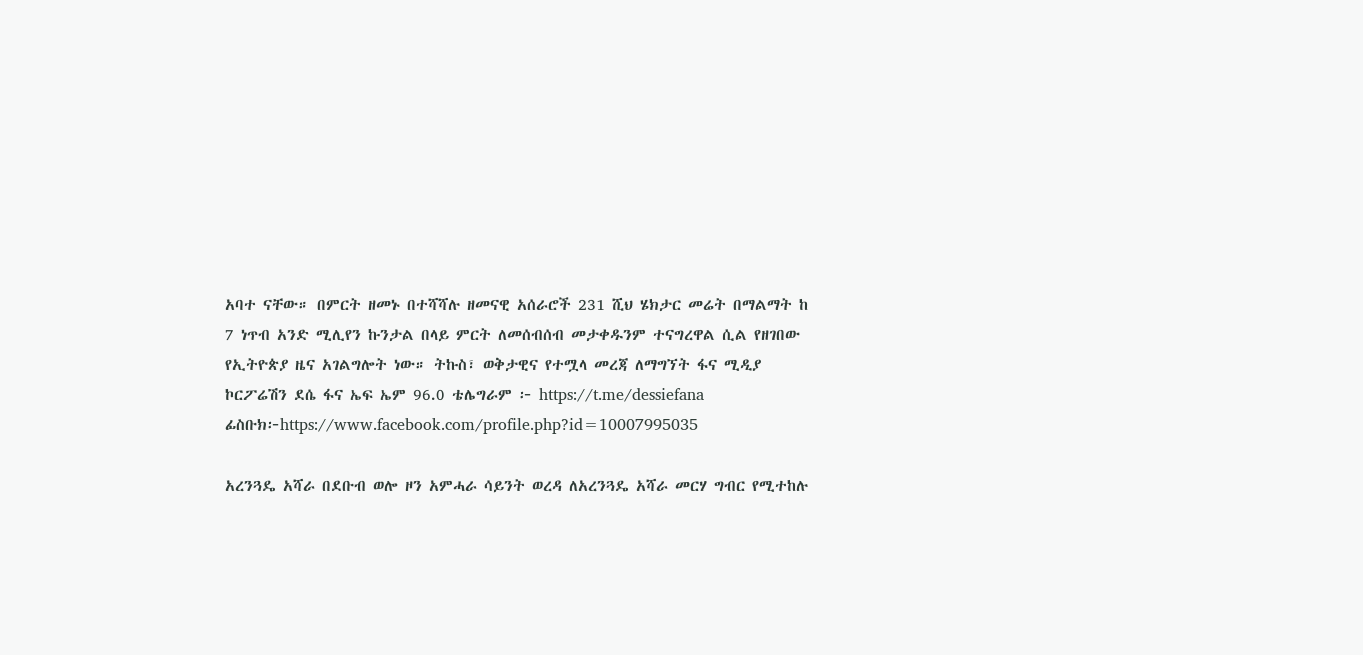አባተ ናቸው። በምርት ዘመኑ በተሻሻሉ ዘመናዊ አሰራሮች 231 ሺህ ሄክታር መሬት በማልማት ከ 7 ነጥብ አንድ ሚሊየን ኩንታል በላይ ምርት ለመሰብሰብ መታቀዱንም ተናግረዋል ሲል የዘገበው የኢትዮጵያ ዜና አገልግሎት ነው። ትኩስ፣ ወቅታዊና የተሟላ መረጃ ለማግኘት ፋና ሚዲያ ኮርፖሬሽን ደሴ ፋና ኤፍ ኤም 96.0 ቴሌግራም ፦ https://t.me/dessiefana ፊስቡክ፦https://www.facebook.com/profile.php?id=10007995035

አረንጓዴ አሻራ በደቡብ ወሎ ዞን አምሓራ ሳይንት ወረዳ ለአረንጓዴ አሻራ መርሃ ግብር የሚተከሉ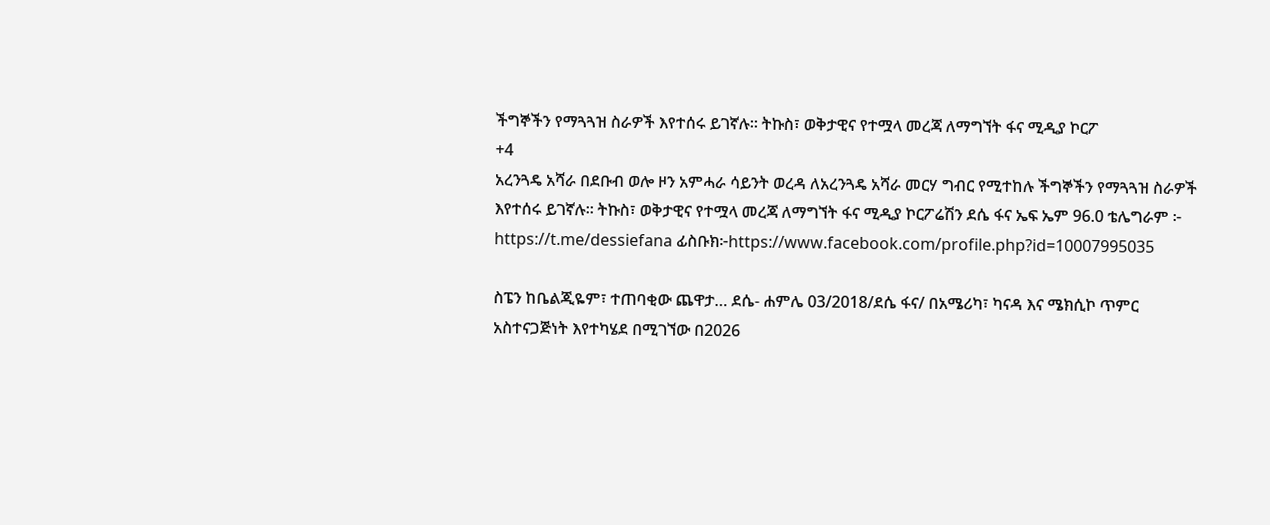ችግኞችን የማጓጓዝ ስራዎች እየተሰሩ ይገኛሉ። ትኩስ፣ ወቅታዊና የተሟላ መረጃ ለማግኘት ፋና ሚዲያ ኮርፖ
+4
አረንጓዴ አሻራ በደቡብ ወሎ ዞን አምሓራ ሳይንት ወረዳ ለአረንጓዴ አሻራ መርሃ ግብር የሚተከሉ ችግኞችን የማጓጓዝ ስራዎች እየተሰሩ ይገኛሉ። ትኩስ፣ ወቅታዊና የተሟላ መረጃ ለማግኘት ፋና ሚዲያ ኮርፖሬሽን ደሴ ፋና ኤፍ ኤም 96.0 ቴሌግራም ፦ https://t.me/dessiefana ፊስቡክ፦https://www.facebook.com/profile.php?id=10007995035

ስፔን ከቤልጂዬም፣ ተጠባቂው ጨዋታ… ደሴ- ሐምሌ 03/2018/ደሴ ፋና/ በአሜሪካ፣ ካናዳ እና ሜክሲኮ ጥምር አስተናጋጅነት እየተካሄደ በሚገኘው በ2026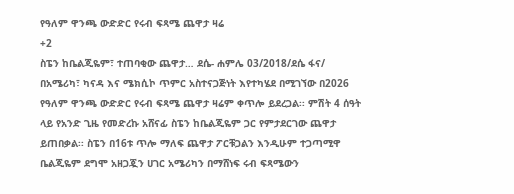የዓለም ዋንጫ ውድድር የሩብ ፍጻሜ ጨዋታ ዛሬ
+2
ስፔን ከቤልጂዬም፣ ተጠባቂው ጨዋታ… ደሴ- ሐምሌ 03/2018/ደሴ ፋና/ በአሜሪካ፣ ካናዳ እና ሜክሲኮ ጥምር አስተናጋጅነት እየተካሄደ በሚገኘው በ2026 የዓለም ዋንጫ ውድድር የሩብ ፍጻሜ ጨዋታ ዛሬም ቀጥሎ ይደረጋል፡፡ ምሽት 4 ሰዓት ላይ የአንድ ጊዜ የመድረኩ አሸናፊ ስፔን ከቤልጂዬም ጋር የምታደርገው ጨዋታ ይጠበቃል፡፡ ስፔን በ16ቱ ጥሎ ማለፍ ጨዋታ ፖርቹጋልን እንዲሁም ተጋጣሚዋ ቤልጂዬም ደግሞ አዘጋጇን ሀገር አሜሪካን በማሸነፍ ሩብ ፍጻሜውን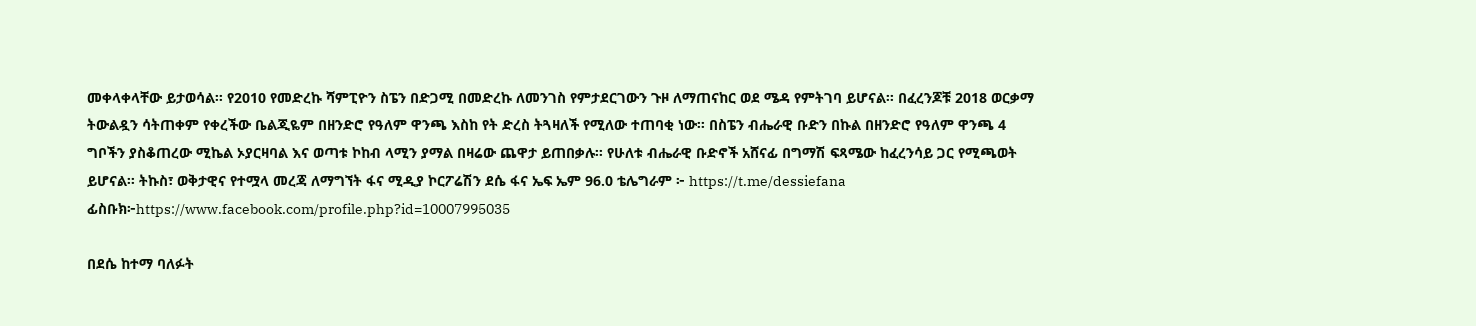መቀላቀላቸው ይታወሳል፡፡ የ2010 የመድረኩ ሻምፒዮን ስፔን በድጋሚ በመድረኩ ለመንገስ የምታደርገውን ጉዞ ለማጠናከር ወደ ሜዳ የምትገባ ይሆናል፡፡ በፈረንጆቹ 2018 ወርቃማ ትውልዷን ሳትጠቀም የቀረችው ቤልጂዬም በዘንድሮ የዓለም ዋንጫ እስከ የት ድረስ ትጓዛለች የሚለው ተጠባቂ ነው፡፡ በስፔን ብሔራዊ ቡድን በኩል በዘንድሮ የዓለም ዋንጫ 4 ግቦችን ያስቆጠረው ሚኬል ኦያርዛባል እና ወጣቱ ኮከብ ላሚን ያማል በዛሬው ጨዋታ ይጠበቃሉ፡፡ የሁለቱ ብሔራዊ ቡድኖች አሸናፊ በግማሽ ፍጻሜው ከፈረንሳይ ጋር የሚጫወት ይሆናል፡፡ ትኩስ፣ ወቅታዊና የተሟላ መረጃ ለማግኘት ፋና ሚዲያ ኮርፖሬሽን ደሴ ፋና ኤፍ ኤም 96.0 ቴሌግራም ፦ https://t.me/dessiefana ፊስቡክ፦https://www.facebook.com/profile.php?id=10007995035

በደሴ ከተማ ባለፉት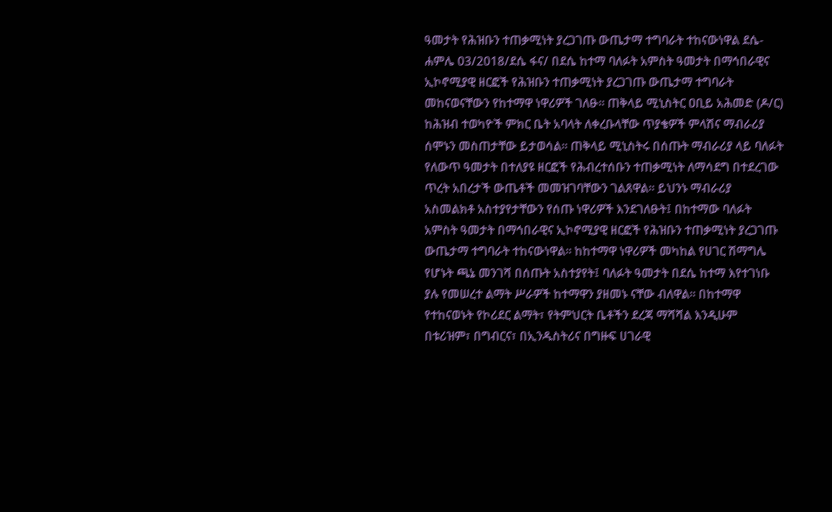ዓመታት የሕዝቡን ተጠቃሚነት ያረጋገጡ ውጤታማ ተግባራት ተከናውነዋል ደሴ- ሐምሌ 03/2018/ደሴ ፋና/ በደሴ ከተማ ባለፉት አምስት ዓመታት በማኅበራዊና ኢኮኖሚያዊ ዘርፎች የሕዝቡን ተጠቃሚነት ያረጋገጡ ውጤታማ ተግባራት መከናወናቸውን የከተማዋ ነዋሪዎች ገለፁ። ጠቅላይ ሚኒስትር ዐቢይ አሕመድ (ዶ/ር) ከሕዝብ ተወካዮች ምክር ቤት አባላት ለቀረቡላቸው ጥያቄዎች ምላሽና ማብራሪያ ሰሞኑን መስጠታቸው ይታወሳል። ጠቅላይ ሚኒስትሩ በሰጡት ማብራሪያ ላይ ባለፉት የለውጥ ዓመታት በተለያዩ ዘርፎች የሕብረተሰቡን ተጠቃሚነት ለማሳደግ በተደረገው ጥረት አበረታች ውጤቶች መመዝገባቸውን ገልጸዋል። ይህንኑ ማብራሪያ አስመልክቶ አስተያየታቸውን የሰጡ ነዋሪዎች እንደገለፁት፤ በከተማው ባለፉት አምስት ዓመታት በማኅበራዊና ኢኮኖሚያዊ ዘርፎች የሕዝቡን ተጠቃሚነት ያረጋገጡ ውጤታማ ተግባራት ተከናውነዋል። ከከተማዋ ነዋሪዎች መካከል የሀገር ሽማግሌ የሆኑት ጫኔ መንገሻ በሰጡት አስተያየት፤ ባለፉት ዓመታት በደሴ ከተማ እየተገነቡ ያሉ የመሠረተ ልማት ሥራዎች ከተማዋን ያዘመኑ ናቸው ብለዋል። በከተማዋ የተከናወኑት የኮሪደር ልማት፣ የትምህርት ቤቶችን ደረጃ ማሻሻል እንዲሁም በቱሪዝም፣ በግብርና፣ በኢንዱስትሪና በግዙፍ ሀገራዊ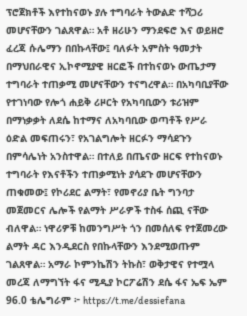ፕሮጀክቶች እየተከናወኑ ያሉ ተግባራት ትውልድ ተሻጋሪ መሆናቸውን ገልጸዋል። አቶ ዘሪሁን ማንደፍሮ እና ወይዘሮ ፈረጃ ሱሌማን በበኩላቸው፤ ባለፉት አምስት ዓመታት በማህበራዊና ኢኮኖሚያዊ ዘርፎች በተከናወኑ ውጤታማ ተግባራት ተጠቃሚ መሆናቸውን ተናግረዋል። በአካባቢያቸው የተገነባው የሎጎ ሐይቅ ሪዞርት የአካባቢውን ቱሪዝም በማነቃቃት ለደሴ ከተማና ለአካባቢው ወጣቶች የሥራ ዕድል መፍጠሩን፣ የአገልግሎት ዘርፉን ማሳደጉን በምሳሌነት አንስተዋል። በተለይ በጤናው ዘርፍ የተከናወኑ ተግባራት የእናቶችን ተጠቃሚነት ያሳደጉ መሆናቸውን ጠቁመው፤ የኮሪደር ልማት፣ የመኖሪያ ቤት ግንባታ መጀመርና ሌሎች የልማት ሥራዎች ተስፋ ሰጪ ናቸው ብለዋል። ነዋሪዎቹ ከመንግሥት ጎን በመሰለፍ የተጀመረው ልማት ዳር እንዲደርስ የበኩላቸውን እንደሚወጡም ገልጸዋል። አማራ ኮምንኬሽን ትኩስ፣ ወቅታዊና የተሟላ መረጃ ለማግኘት ፋና ሚዲያ ኮርፖሬሽን ደሴ ፋና ኤፍ ኤም 96.0 ቴሌግራም ፦ https://t.me/dessiefana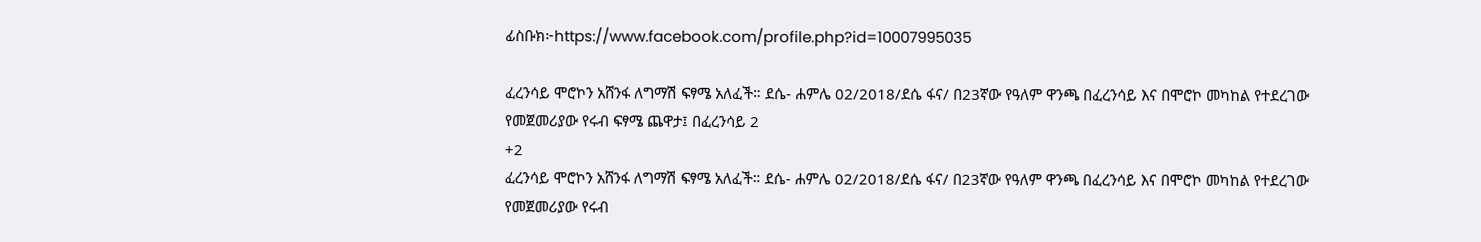ፊስቡክ፦https://www.facebook.com/profile.php?id=10007995035

ፈረንሳይ ሞሮኮን አሸንፋ ለግማሽ ፍፃሜ አለፈች። ደሴ- ሐምሌ 02/2018/ደሴ ፋና/ በ23ኛው የዓለም ዋንጫ በፈረንሳይ እና በሞሮኮ መካከል የተደረገው የመጀመሪያው የሩብ ፍፃሜ ጨዋታ፤ በፈረንሳይ 2
+2
ፈረንሳይ ሞሮኮን አሸንፋ ለግማሽ ፍፃሜ አለፈች። ደሴ- ሐምሌ 02/2018/ደሴ ፋና/ በ23ኛው የዓለም ዋንጫ በፈረንሳይ እና በሞሮኮ መካከል የተደረገው የመጀመሪያው የሩብ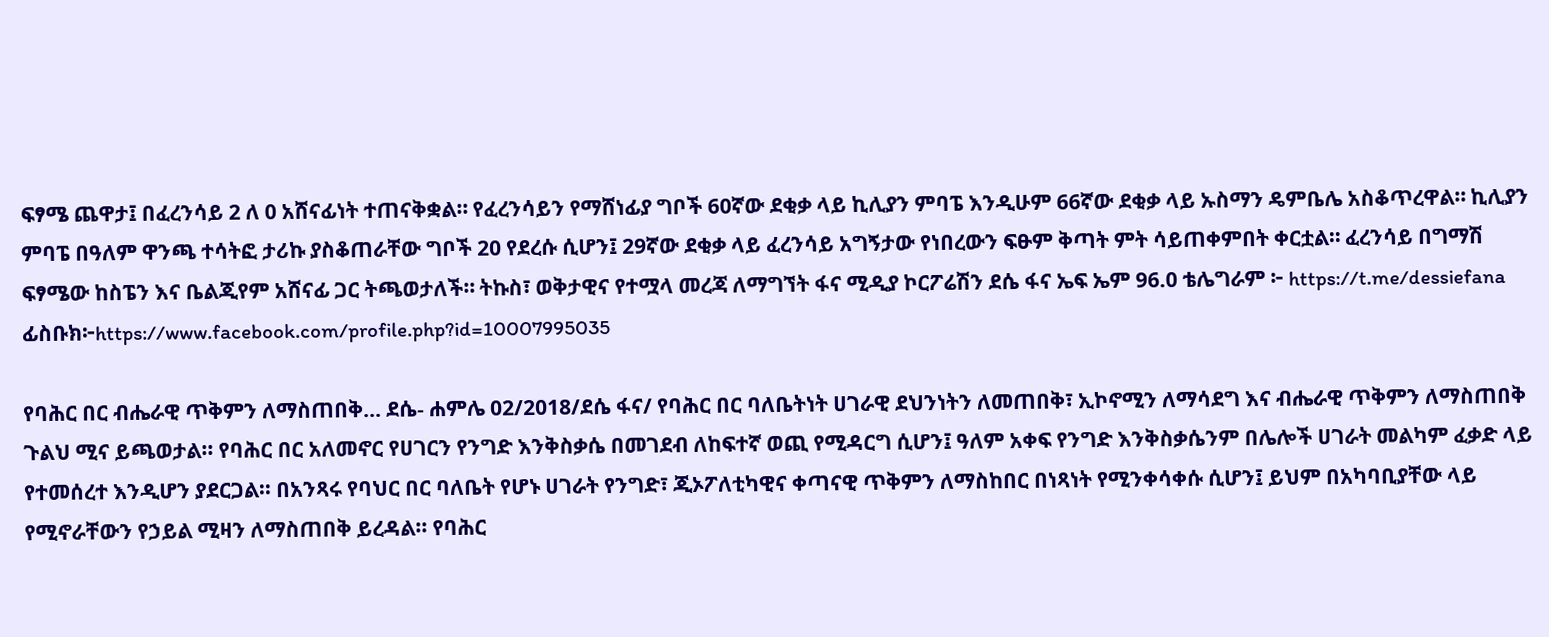ፍፃሜ ጨዋታ፤ በፈረንሳይ 2 ለ 0 አሸናፊነት ተጠናቅቋል። የፈረንሳይን የማሸነፊያ ግቦች 60ኛው ደቂቃ ላይ ኪሊያን ምባፔ እንዲሁም 66ኛው ደቂቃ ላይ ኡስማን ዴምቤሌ አስቆጥረዋል። ኪሊያን ምባፔ በዓለም ዋንጫ ተሳትፎ ታሪኩ ያስቆጠራቸው ግቦች 20 የደረሱ ሲሆን፤ 29ኛው ደቂቃ ላይ ፈረንሳይ አግኝታው የነበረውን ፍፁም ቅጣት ምት ሳይጠቀምበት ቀርቷል። ፈረንሳይ በግማሽ ፍፃሜው ከስፔን እና ቤልጂየም አሸናፊ ጋር ትጫወታለች። ትኩስ፣ ወቅታዊና የተሟላ መረጃ ለማግኘት ፋና ሚዲያ ኮርፖሬሽን ደሴ ፋና ኤፍ ኤም 96.0 ቴሌግራም ፦ https://t.me/dessiefana ፊስቡክ፦https://www.facebook.com/profile.php?id=10007995035

የባሕር በር ብሔራዊ ጥቅምን ለማስጠበቅ… ደሴ- ሐምሌ 02/2018/ደሴ ፋና/ የባሕር በር ባለቤትነት ሀገራዊ ደህንነትን ለመጠበቅ፣ ኢኮኖሚን ለማሳደግ እና ብሔራዊ ጥቅምን ለማስጠበቅ ጉልህ ሚና ይጫወታል፡፡ የባሕር በር አለመኖር የሀገርን የንግድ እንቅስቃሴ በመገደብ ለከፍተኛ ወጪ የሚዳርግ ሲሆን፤ ዓለም አቀፍ የንግድ እንቅስቃሴንም በሌሎች ሀገራት መልካም ፈቃድ ላይ የተመሰረተ እንዲሆን ያደርጋል፡፡ በአንጻሩ የባህር በር ባለቤት የሆኑ ሀገራት የንግድ፣ ጂኦፖለቲካዊና ቀጣናዊ ጥቅምን ለማስከበር በነጻነት የሚንቀሳቀሱ ሲሆን፤ ይህም በአካባቢያቸው ላይ የሚኖራቸውን የኃይል ሚዛን ለማስጠበቅ ይረዳል፡፡ የባሕር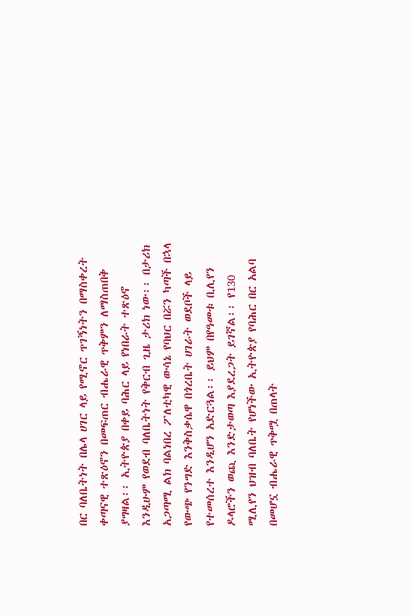በር ባለቤትነት በሌላ ሀገር ላይ የሚኖር ጥገኝነትን በማስቀረት ቀጣናዊ ተጽዕኖን በመፍጠር ብሔራዊ ጥቅምን ለማስጠበቅ ያግዛል፡፡ ኢትዮጵያ በቀይ ባሕር ላይ የነበራት ተጽዕኖ እንዲሁም የወደብ ባለቤትነት የቅርብ ጊዜ ታሪክ ነው፡፡ በታሪክ አጋጣሚ ልክ ባልነበረ ፖለቲካዊ ውሳኔ የባህር በሯን ካጣች በኋላ የውጭ የንግድ እንቅስቃሴዋ በጎረቤት ሀገራት ወደቦች ላይ የተመሰረተ እንዲሆን አድርጓል፡፡ ይህም በየዓመቱ ቢሊየን ዶላሮችን ወጪ እንድታወጣ እያደረጋት ይገኛል፡፡ የ130 ሚሊየን ህዝብ ባለቤት የሆነችው ኢትዮጵያ የባሕር በር አልባ በመሆኗ ብሔራዊ ጥቅሟ በጠላት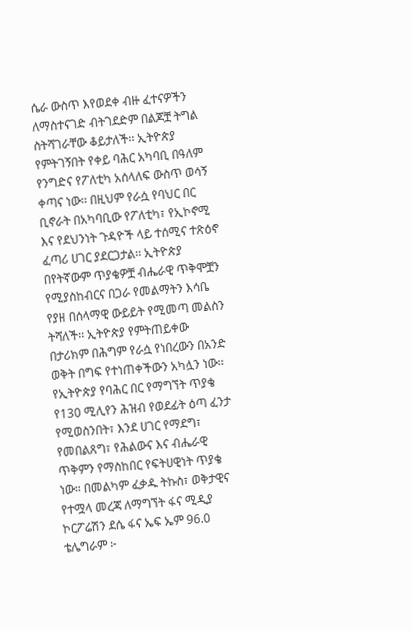ሴራ ውስጥ እየወደቀ ብዙ ፈተናዎችን ለማስተናገድ ብትገደድም በልጆቿ ትግል ስትሻገራቸው ቆይታለች፡፡ ኢትዮጵያ የምትገኝበት የቀይ ባሕር አካባቢ በዓለም የንግድና የፖለቲካ አሰላለፍ ውስጥ ወሳኝ ቀጣና ነው፡፡ በዚህም የራሷ የባህር በር ቢኖራት በአካባቢው የፖለቲካ፣ የኢኮኖሚ እና የደህንነት ጉዳዮች ላይ ተሰሚና ተጽዕኖ ፈጣሪ ሀገር ያደርጋታል፡፡ ኢትዮጵያ በየትኛውም ጥያቄዎቿ ብሔራዊ ጥቅሞቿን የሚያስከብርና በጋራ የመልማትን እሳቤ የያዘ በሰላማዊ ውይይት የሚመጣ መልስን ትሻለች፡፡ ኢትዮጵያ የምትጠይቀው በታሪክም በሕግም የራሷ የነበረውን በአንድ ወቅት በግፍ የተነጠቀችውን አካሏን ነው፡፡ የኢትዮጵያ የባሕር በር የማግኘት ጥያቄ የ130 ሚሊየን ሕዝብ የወደፊት ዕጣ ፈንታ የሚወስንበት፣ እንደ ሀገር የማደግ፣ የመበልጸግ፣ የሕልውና እና ብሔራዊ ጥቅምን የማስከበር የፍትሀዊነት ጥያቄ ነው። በመልካም ፈቃዱ ትኩስ፣ ወቅታዊና የተሟላ መረጃ ለማግኘት ፋና ሚዲያ ኮርፖሬሽን ደሴ ፋና ኤፍ ኤም 96.0 ቴሌግራም ፦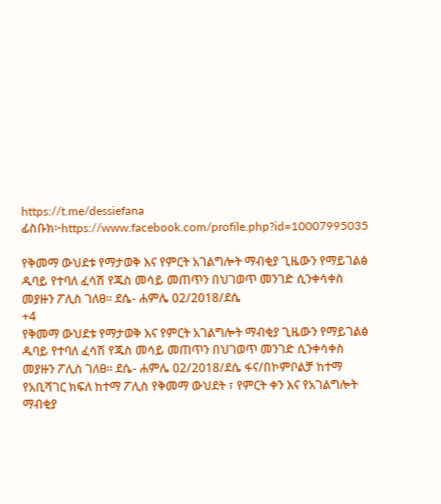https://t.me/dessiefana ፊስቡክ፦https://www.facebook.com/profile.php?id=10007995035

የቅመማ ውህደቱ የማታወቅ እና የምርት አገልግሎት ማብቂያ ጊዜውን የማይገልፅ ዱባይ የተባለ ፈሳሽ የጁስ መሳይ መጠጥን በህገወጥ መንገድ ሲንቀሳቀስ መያዙን ፖሊስ ገለፀ። ደሴ- ሐምሌ 02/2018/ደሴ
+4
የቅመማ ውህደቱ የማታወቅ እና የምርት አገልግሎት ማብቂያ ጊዜውን የማይገልፅ ዱባይ የተባለ ፈሳሽ የጁስ መሳይ መጠጥን በህገወጥ መንገድ ሲንቀሳቀስ መያዙን ፖሊስ ገለፀ። ደሴ- ሐምሌ 02/2018/ደሴ ፋና/በኮምቦልቻ ከተማ የአቢሻገር ክፍለ ከተማ ፖሊስ የቅመማ ውህደት ፣ የምርት ቀን እና የአገልግሎት ማብቂያ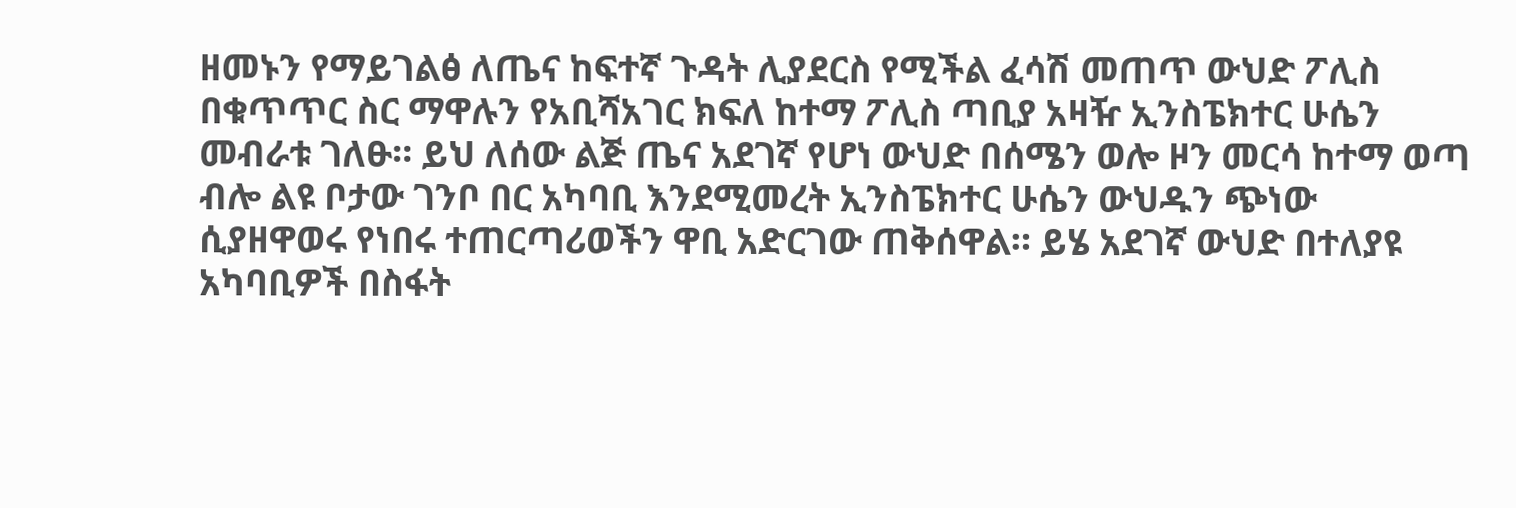ዘመኑን የማይገልፅ ለጤና ከፍተኛ ጉዳት ሊያደርስ የሚችል ፈሳሽ መጠጥ ውህድ ፖሊስ በቁጥጥር ስር ማዋሉን የአቢሻአገር ክፍለ ከተማ ፖሊስ ጣቢያ አዛዥ ኢንስፔክተር ሁሴን መብራቱ ገለፁ። ይህ ለሰው ልጅ ጤና አደገኛ የሆነ ውህድ በሰሜን ወሎ ዞን መርሳ ከተማ ወጣ ብሎ ልዩ ቦታው ገንቦ በር አካባቢ እንደሚመረት ኢንስፔክተር ሁሴን ውህዱን ጭነው ሲያዘዋወሩ የነበሩ ተጠርጣሪወችን ዋቢ አድርገው ጠቅሰዋል። ይሄ አደገኛ ውህድ በተለያዩ አካባቢዎች በስፋት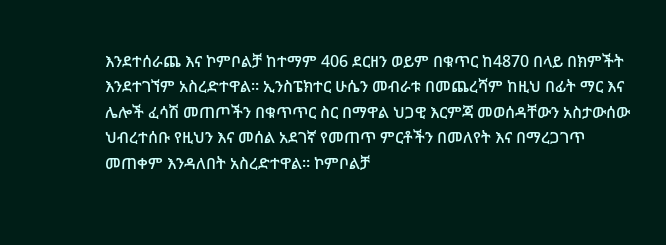እንደተሰራጨ እና ኮምቦልቻ ከተማም 406 ደርዘን ወይም በቁጥር ከ4870 በላይ በክምችት እንደተገኘም አስረድተዋል። ኢንስፔክተር ሁሴን መብራቱ በመጨረሻም ከዚህ በፊት ማር እና ሌሎች ፈሳሽ መጠጦችን በቁጥጥር ስር በማዋል ህጋዊ እርምጃ መወሰዳቸውን አስታውሰው ህብረተሰቡ የዚህን እና መሰል አደገኛ የመጠጥ ምርቶችን በመለየት እና በማረጋገጥ መጠቀም እንዳለበት አስረድተዋል። ኮምቦልቻ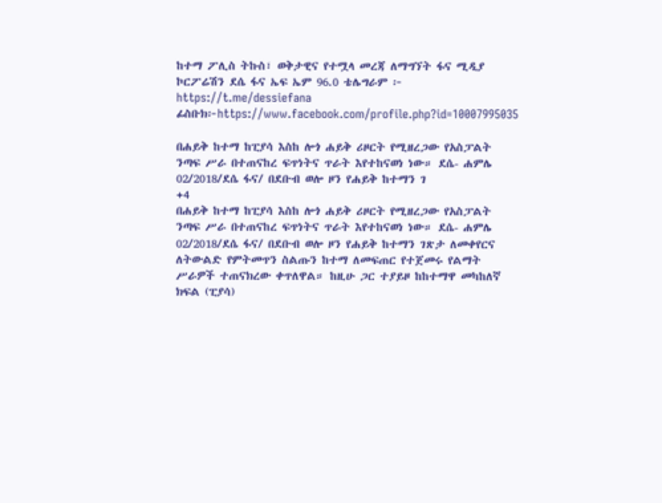ከተማ ፖሊስ ትኩስ፣ ወቅታዊና የተሟላ መረጃ ለማግኘት ፋና ሚዲያ ኮርፖሬሽን ደሴ ፋና ኤፍ ኤም 96.0 ቴሌግራም ፦ https://t.me/dessiefana ፊስቡክ፦https://www.facebook.com/profile.php?id=10007995035

በሐይቅ ከተማ ከፒያሳ እስከ ሎጎ ሐይቅ ሪዞርት የሚዘረጋው የአስፓልት ንጣፍ ሥራ በተጠናከረ ፍጥነትና ጥራት እየተከናወነ ነው። ደሴ- ሐምሌ 02/2018/ደሴ ፋና/ በደቡብ ወሎ ዞን የሐይቅ ከተማን ገ
+4
በሐይቅ ከተማ ከፒያሳ እስከ ሎጎ ሐይቅ ሪዞርት የሚዘረጋው የአስፓልት ንጣፍ ሥራ በተጠናከረ ፍጥነትና ጥራት እየተከናወነ ነው። ደሴ- ሐምሌ 02/2018/ደሴ ፋና/ በደቡብ ወሎ ዞን የሐይቅ ከተማን ገጽታ ለመቀየርና ለትውልድ የምትመጥን ስልጡን ከተማ ለመፍጠር የተጀመሩ የልማት ሥራዎች ተጠናክረው ቀጥለዋል። ከዚሁ ጋር ተያይዞ ከከተማዋ መካከለኛ ክፍል (ፒያሳ)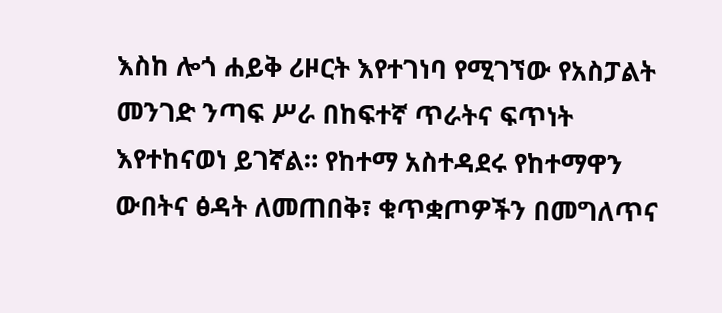እስከ ሎጎ ሐይቅ ሪዞርት እየተገነባ የሚገኘው የአስፓልት መንገድ ንጣፍ ሥራ በከፍተኛ ጥራትና ፍጥነት እየተከናወነ ይገኛል። የከተማ አስተዳደሩ የከተማዋን ውበትና ፅዳት ለመጠበቅ፣ ቁጥቋጦዎችን በመግለጥና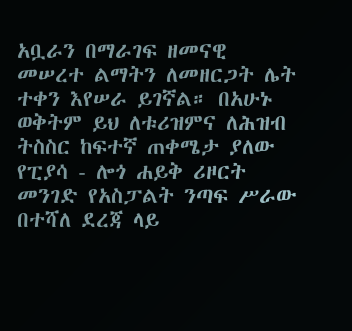አቧራን በማራገፍ ዘመናዊ መሠረተ ልማትን ለመዘርጋት ሌት ተቀን እየሠራ ይገኛል። በአሁኑ ወቅትም ይህ ለቱሪዝምና ለሕዝብ ትስስር ከፍተኛ ጠቀሜታ ያለው የፒያሳ - ሎጎ ሐይቅ ሪዞርት መንገድ የአስፓልት ንጣፍ ሥራው በተሻለ ደረጃ ላይ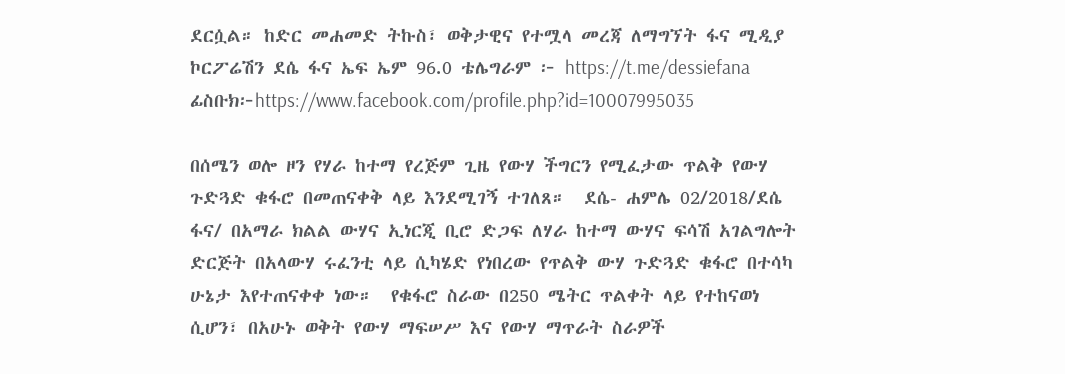ደርሷል። ከድር መሐመድ ትኩስ፣ ወቅታዊና የተሟላ መረጃ ለማግኘት ፋና ሚዲያ ኮርፖሬሽን ደሴ ፋና ኤፍ ኤም 96.0 ቴሌግራም ፦ https://t.me/dessiefana ፊስቡክ፦https://www.facebook.com/profile.php?id=10007995035

በሰሜን ወሎ ዞን የሃራ ከተማ የረጅም ጊዜ የውሃ ችግርን የሚፈታው ጥልቅ የውሃ ጉድጓድ ቁፋሮ በመጠናቀቅ ላይ እንደሚገኝ ተገለጸ።  ደሴ- ሐምሌ 02/2018/ደሴ ፋና/ በአማራ ክልል ውሃና ኢነርጂ ቢሮ ድጋፍ ለሃራ ከተማ ውሃና ፍሳሽ አገልግሎት ድርጅት በአላውሃ ሩፈንቲ ላይ ሲካሄድ የነበረው የጥልቅ ውሃ ጉድጓድ ቁፋሮ በተሳካ ሁኔታ እየተጠናቀቀ ነው።  የቁፋሮ ስራው በ250 ሜትር ጥልቀት ላይ የተከናወነ ሲሆን፣ በአሁኑ ወቅት የውሃ ማፍሠሥ እና የውሃ ማጥራት ስራዎች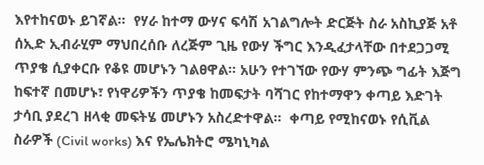እየተከናወኑ ይገኛል።  የሃራ ከተማ ውሃና ፍሳሽ አገልግሎት ድርጅት ስራ አስኪያጅ አቶ ሰኢድ ኢብራሂም ማህበረሰቡ ለረጅም ጊዜ የውሃ ችግር እንዲፈታላቸው በተደጋጋሚ ጥያቄ ሲያቀርቡ የቆዩ መሆኑን ገልፀዋል። አሁን የተገኘው የውሃ ምንጭ ግፊት እጅግ ከፍተኛ በመሆኑ፣ የነዋሪዎችን ጥያቄ ከመፍታት ባሻገር የከተማዋን ቀጣይ እድገት ታሳቢ ያደረገ ዘላቂ መፍትሄ መሆኑን አስረድተዋል።  ቀጣይ የሚከናወኑ የሲቪል ስራዎች (Civil works) እና የኤሌክትሮ ሜካኒካል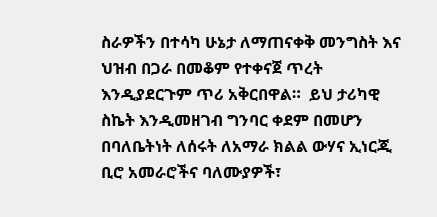ስራዎችን በተሳካ ሁኔታ ለማጠናቀቅ መንግስት እና ህዝብ በጋራ በመቆም የተቀናጀ ጥረት እንዲያደርጉም ጥሪ አቅርበዋል።  ይህ ታሪካዊ ስኬት እንዲመዘገብ ግንባር ቀደም በመሆን በባለቤትነት ለሰሩት ለአማራ ክልል ውሃና ኢነርጂ ቢሮ አመራሮችና ባለሙያዎች፣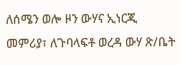ለሰሜን ወሎ ዞን ውሃና ኢነርጂ መምሪያ፣ ለጉባላፍቶ ወረዳ ውሃ ጽ/ቤት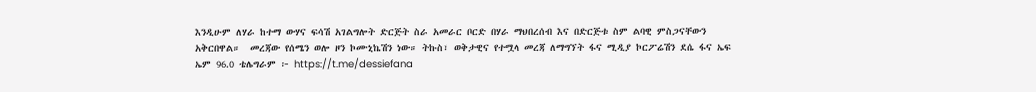እንዲሁም ለሃራ ከተማ ውሃና ፍሳሽ አገልግሎት ድርጅት ስራ አመራር ቦርድ በሃራ ማህበረሰብ እና በድርጅቱ ስም ልባዊ ምስጋናቸውን አቅርበዋል።  መረጃው የሰሜን ወሎ ዞን ኮሙኒኬሽን ነው። ትኩስ፣ ወቅታዊና የተሟላ መረጃ ለማግኘት ፋና ሚዲያ ኮርፖሬሽን ደሴ ፋና ኤፍ ኤም 96.0 ቴሌግራም ፦ https://t.me/dessiefana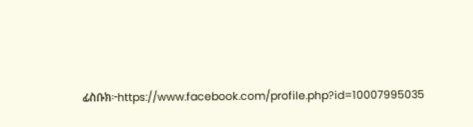ፊስቡክ፦https://www.facebook.com/profile.php?id=10007995035